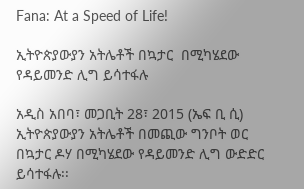Fana: At a Speed of Life!

ኢትዮጵያውያን አትሌቶች በኳታር  በሚካሄደው የዳይመንድ ሊግ ይሳተፋሉ

አዲስ አበባ፣ መጋቢት 28፣ 2015 (ኤፍ ቢ ሲ) ኢትዮጵያውያን አትሌቶች በመጪው ግንቦት ወር  በኳታር ዶሃ በሚካሄደው የዳይመንድ ሊግ ውድድር ይሳተፋሉ፡፡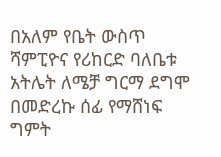በአለም የቤት ውስጥ ሻምፒዮና የሪከርድ ባለቤቱ  አትሌት ለሜቻ ግርማ ደግሞ በመድረኩ ሰፊ የማሸነፍ ግምት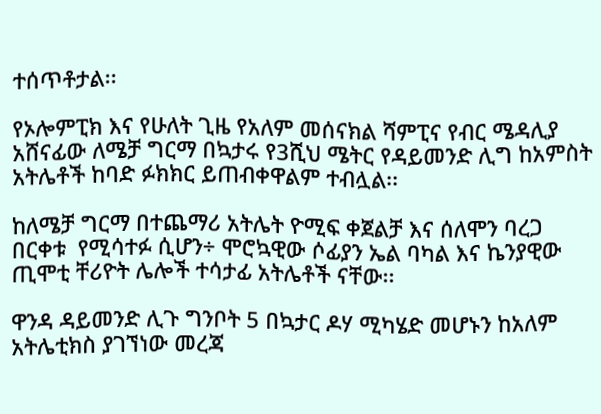ተሰጥቶታል፡፡

የኦሎምፒክ እና የሁለት ጊዜ የአለም መሰናክል ሻምፒና የብር ሜዳሊያ አሸናፊው ለሜቻ ግርማ በኳታሩ የ3ሺህ ሜትር የዳይመንድ ሊግ ከአምስት አትሌቶች ከባድ ፉክክር ይጠብቀዋልም ተብሏል፡፡

ከለሜቻ ግርማ በተጨማሪ አትሌት ዮሚፍ ቀጀልቻ እና ሰለሞን ባረጋ በርቀቱ  የሚሳተፉ ሲሆን÷ ሞሮኳዊው ሶፊያን ኤል ባካል እና ኬንያዊው ጢሞቲ ቸሪዮት ሌሎች ተሳታፊ አትሌቶች ናቸው፡፡

ዋንዳ ዳይመንድ ሊጉ ግንቦት 5 በኳታር ዶሃ ሚካሄድ መሆኑን ከአለም አትሌቲክስ ያገኘነው መረጃ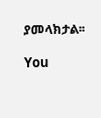ያመላክታል፡፡

You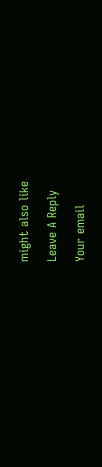might also like

Leave A Reply

Your email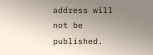address will not be published.